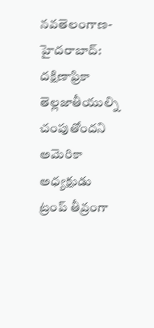నవతెలంగాణ-హైదరాబాద్: దక్షిణాఫ్రికా తెల్లజాతీయుల్ని చంపుతోందని అమెరికా అధ్యక్షుడు ట్రంప్ తీవ్రంగా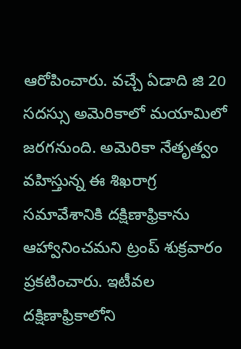ఆరోపించారు. వచ్చే ఏడాది జి 20 సదస్సు అమెరికాలో మయామిలో జరగనుంది. అమెరికా నేతృత్వం వహిస్తున్న ఈ శిఖరాగ్ర సమావేశానికి దక్షిణాఫ్రికాను ఆహ్వానించమని ట్రంప్ శుక్రవారం ప్రకటించారు. ఇటీవల దక్షిణాఫ్రికాలోని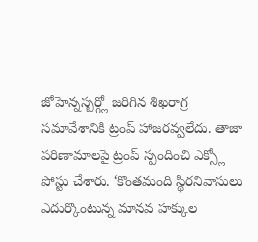జోహెన్నస్బర్గ్లో జరిగిన శిఖరాగ్ర సమావేశానికి ట్రంప్ హాజరవ్వలేదు. తాజా పరిణామాలపై ట్రంప్ స్పందించి ఎక్స్లో పోస్టు చేశారు. ‘కొంతమంది స్థిరనివాసులు ఎదుర్కొంటున్న మానవ హక్కుల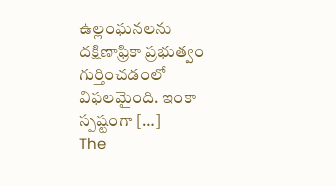ఉల్లంఘనలను దక్షిణాఫ్రికా ప్రభుత్వం గుర్తించడంలో విఫలమైంది. ఇంకా స్పష్టంగా […]
The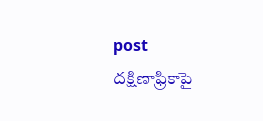post దక్షిణాఫ్రికాపై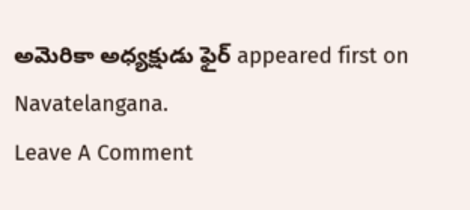అమెరికా అధ్యక్షుడు ఫైర్ appeared first on Navatelangana.
Leave A Comment